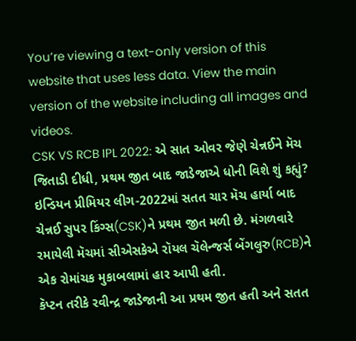You’re viewing a text-only version of this website that uses less data. View the main version of the website including all images and videos.
CSK VS RCB IPL 2022: એ સાત ઓવર જેણે ચેન્નઈને મૅચ જિતાડી દીધી, પ્રથમ જીત બાદ જાડેજાએ ધોની વિશે શું કહ્યું?
ઇન્ડિયન પ્રીમિયર લીગ-2022માં સતત ચાર મૅચ હાર્યા બાદ ચેન્નઈ સુપર કિંગ્સ(CSK)ને પ્રથમ જીત મળી છે. મંગળવારે રમાયેલી મૅચમાં સીએસકેએ રૉયલ ચૅલેન્જર્સ બેંગલુરુ(RCB)ને એક રોમાંચક મુકાબલામાં હાર આપી હતી.
કૅપ્ટન તરીકે રવીન્દ્ર જાડેજાની આ પ્રથમ જીત હતી અને સતત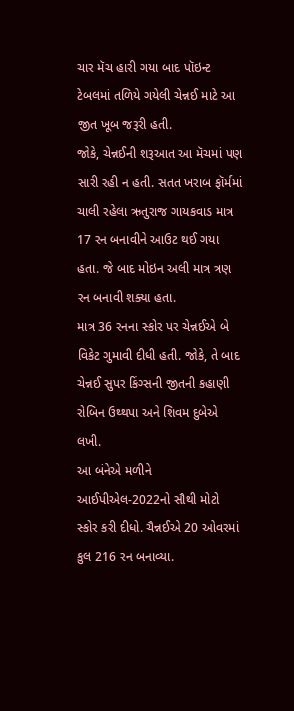ચાર મૅચ હારી ગયા બાદ પૉઇન્ટ ટેબલમાં તળિયે ગયેલી ચેન્નઈ માટે આ જીત ખૂબ જરૂરી હતી.
જોકે, ચેન્નઈની શરૂઆત આ મૅચમાં પણ સારી રહી ન હતી. સતત ખરાબ ફૉર્મમાં ચાલી રહેલા ઋતુરાજ ગાયકવાડ માત્ર 17 રન બનાવીને આઉટ થઈ ગયા હતા. જે બાદ મોઇન અલી માત્ર ત્રણ રન બનાવી શક્યા હતા.
માત્ર 36 રનના સ્કોર પર ચેન્નઈએ બે વિકેટ ગુમાવી દીધી હતી. જોકે, તે બાદ ચેન્નઈ સુપર કિંગ્સની જીતની કહાણી રોબિન ઉથ્થપા અને શિવમ દુબેએ લખી.
આ બંનેએ મળીને આઈપીએલ-2022નો સૌથી મોટો સ્કોર કરી દીધો. ચૈન્નઈએ 20 ઓવરમાં કુલ 216 રન બનાવ્યા.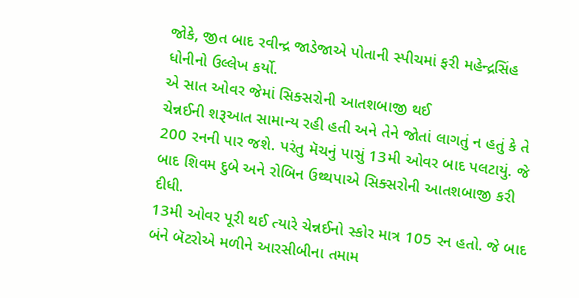જોકે, જીત બાદ રવીન્દ્ર જાડેજાએ પોતાની સ્પીચમાં ફરી મહેન્દ્રસિંહ ધોનીનો ઉલ્લેખ કર્યો.
એ સાત ઓવર જેમાં સિક્સરોની આતશબાજી થઈ
ચેન્નઈની શરૂઆત સામાન્ય રહી હતી અને તેને જોતાં લાગતું ન હતું કે તે 200 રનની પાર જશે. પરંતુ મૅચનું પાસું 13મી ઓવર બાદ પલટાયું. જે બાદ શિવમ દુબે અને રોબિન ઉથ્થપાએ સિક્સરોની આતશબાજી કરી દીધી.
13મી ઓવર પૂરી થઈ ત્યારે ચેન્નઈનો સ્કોર માત્ર 105 રન હતો. જે બાદ બંને બૅટરોએ મળીને આરસીબીના તમામ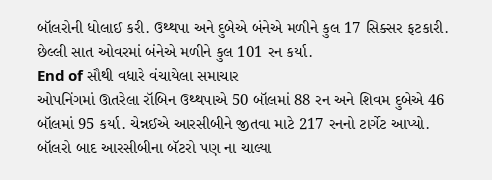બૉલરોની ધોલાઈ કરી. ઉથ્થપા અને દુબેએ બંનેએ મળીને કુલ 17 સિક્સર ફટકારી. છેલ્લી સાત ઓવરમાં બંનેએ મળીને કુલ 101 રન કર્યા.
End of સૌથી વધારે વંચાયેલા સમાચાર
ઓપનિંગમાં ઊતરેલા રૉબિન ઉથ્થપાએ 50 બૉલમાં 88 રન અને શિવમ દુબેએ 46 બૉલમાં 95 કર્યા. ચેન્નઈએ આરસીબીને જીતવા માટે 217 રનનો ટાર્ગેટ આપ્યો.
બૉલરો બાદ આરસીબીના બૅટરો પણ ના ચાલ્યા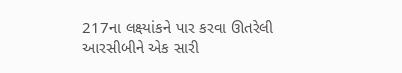217ના લક્ષ્યાંકને પાર કરવા ઊતરેલી આરસીબીને એક સારી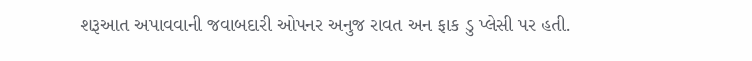શરૂઆત અપાવવાની જવાબદારી ઓપનર અનુજ રાવત અન ફાક ડુ પ્લેસી પર હતી.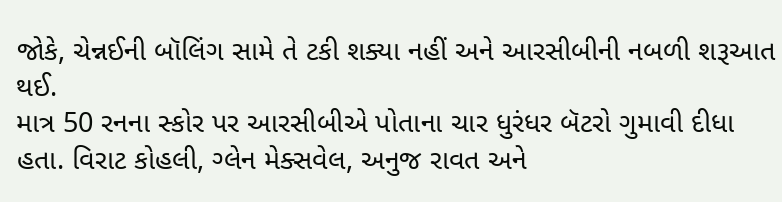જોકે, ચેન્નઈની બૉલિંગ સામે તે ટકી શક્યા નહીં અને આરસીબીની નબળી શરૂઆત થઈ.
માત્ર 50 રનના સ્કોર પર આરસીબીએ પોતાના ચાર ધુરંધર બૅટરો ગુમાવી દીધા હતા. વિરાટ કોહલી, ગ્લેન મેક્સવેલ, અનુજ રાવત અને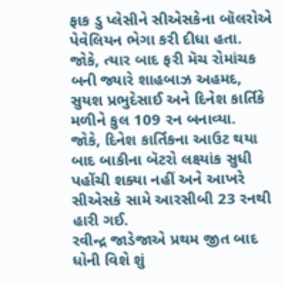ફાક ડુ પ્લેસીને સીએસકેના બૉલરોએ પેવેલિયન ભેગા કરી દીધા હતા.
જોકે, ત્યાર બાદ ફરી મૅચ રોમાંચક બની જ્યારે શાહબાઝ અહમદ, સુયશ પ્રભુદેસાઈ અને દિનેશ કાર્તિકે મળીને કુલ 109 રન બનાવ્યા.
જોકે, દિનેશ કાર્તિકના આઉટ થયા બાદ બાકીના બૅટરો લક્ષ્યાંક સુધી પહોંચી શક્યા નહીં અને આખરે સીએસકે સામે આરસીબી 23 રનથી હારી ગઈ.
રવીન્દ્ર જાડેજાએ પ્રથમ જીત બાદ ધોની વિશે શું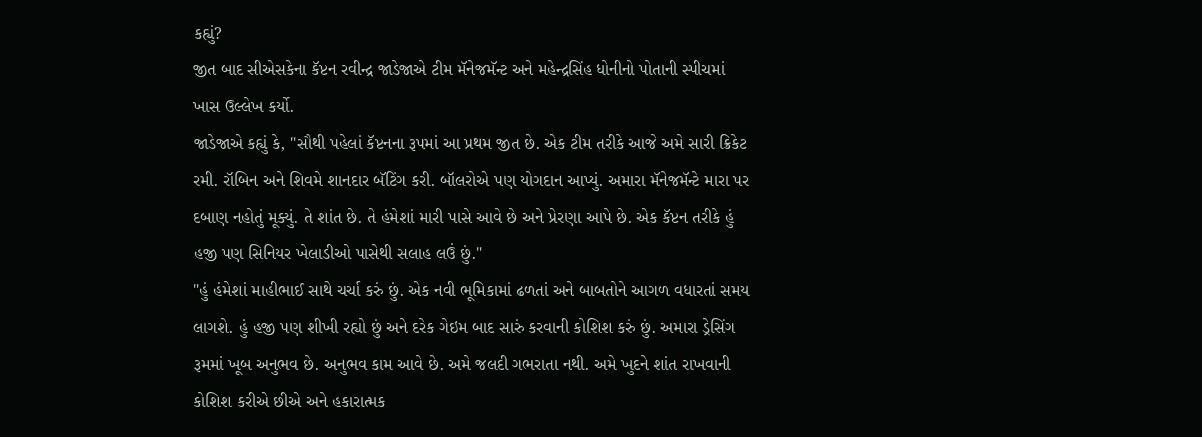કહ્યું?
જીત બાદ સીએસકેના કૅપ્ટન રવીન્દ્ર જાડેજાએ ટીમ મૅનેજમૅન્ટ અને મહેન્દ્રસિંહ ધોનીનો પોતાની સ્પીચમાં ખાસ ઉલ્લેખ કર્યો.
જાડેજાએ કહ્યું કે, "સૌથી પહેલાં કૅપ્ટનના રૂપમાં આ પ્રથમ જીત છે. એક ટીમ તરીકે આજે અમે સારી ક્રિકેટ રમી. રૉબિન અને શિવમે શાનદાર બૅટિંગ કરી. બૉલરોએ પણ યોગદાન આપ્યું. અમારા મૅનેજમૅન્ટે મારા પર દબાણ નહોતું મૂક્યું. તે શાંત છે. તે હંમેશાં મારી પાસે આવે છે અને પ્રેરણા આપે છે. એક કૅપ્ટન તરીકે હું હજી પણ સિનિયર ખેલાડીઓ પાસેથી સલાહ લઉં છું."
"હું હંમેશાં માહીભાઈ સાથે ચર્ચા કરું છું. એક નવી ભૂમિકામાં ઢળતાં અને બાબતોને આગળ વધારતાં સમય લાગશે. હું હજી પણ શીખી રહ્યો છું અને દરેક ગેઇમ બાદ સારું કરવાની કોશિશ કરું છું. અમારા ડ્રેસિંગ રૂમમાં ખૂબ અનુભવ છે. અનુભવ કામ આવે છે. અમે જલદી ગભરાતા નથી. અમે ખુદને શાંત રાખવાની કોશિશ કરીએ છીએ અને હકારાત્મક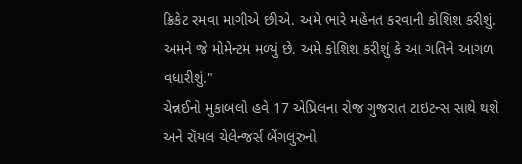ક્રિકેટ રમવા માગીએ છીએ. અમે ભારે મહેનત કરવાની કોશિશ કરીશું. અમને જે મોમેન્ટમ મળ્યું છે. અમે કોશિશ કરીશું કે આ ગતિને આગળ વધારીશું."
ચેન્નઈનો મુકાબલો હવે 17 એપ્રિલના રોજ ગુજરાત ટાઇટન્સ સાથે થશે અને રૉયલ ચેલેન્જર્સ બેંગલુરુનો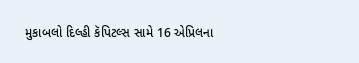મુકાબલો દિલ્હી કૅપિટલ્સ સામે 16 એપ્રિલના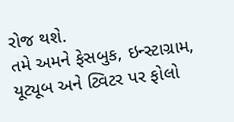રોજ થશે.
તમે અમને ફેસબુક, ઇન્સ્ટાગ્રામ, યૂટ્યૂબ અને ટ્વિટર પર ફોલો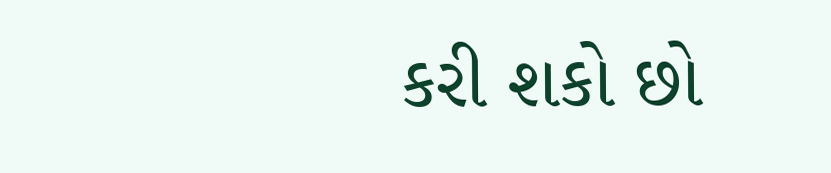કરી શકો છો